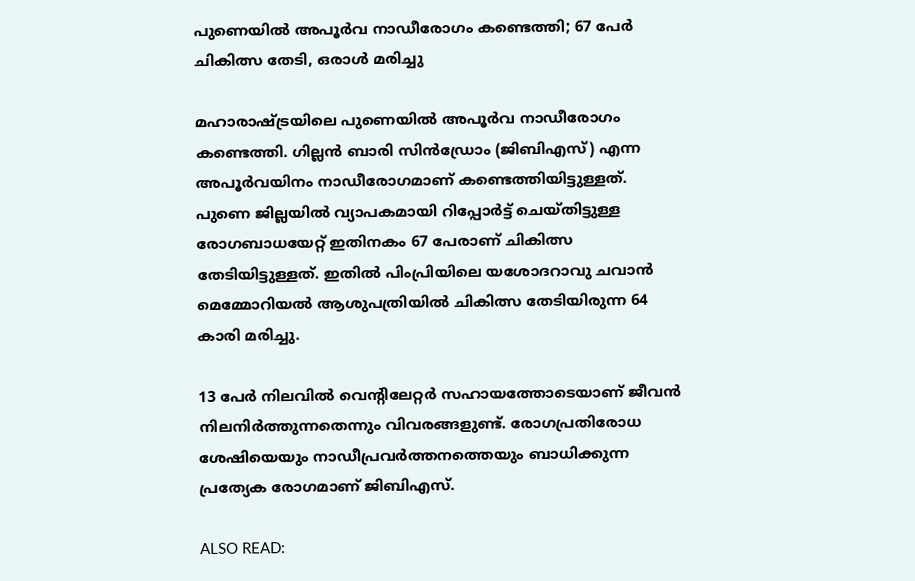പുണെയിൽ അപൂർവ നാഡീരോഗം കണ്ടെത്തി; 67 പേർ ചികിത്സ തേടി, ഒരാൾ മരിച്ചു

മഹാരാഷ്ട്രയിലെ പുണെയിൽ അപൂർവ നാഡീരോഗം കണ്ടെത്തി. ഗില്ലൻ ബാരി സിൻഡ്രോം (ജിബിഎസ്) എന്ന അപൂർവയിനം നാഡീരോഗമാണ് കണ്ടെത്തിയിട്ടുള്ളത്. പുണെ ജില്ലയിൽ വ്യാപകമായി റിപ്പോര്‍ട്ട് ചെയ്തിട്ടുള്ള രോഗബാധയേറ്റ് ഇതിനകം 67 പേരാണ് ചികിത്സ തേടിയിട്ടുള്ളത്. ഇതിൽ പിംപ്രിയിലെ യശോദറാവു ചവാന്‍ മെമ്മോറിയല്‍ ആശുപത്രിയില്‍ ചികിത്സ തേടിയിരുന്ന 64 കാരി മരിച്ചു.

13 പേർ നിലവിൽ വെൻ്റിലേറ്റർ സഹായത്തോടെയാണ് ജീവൻ നിലനിർത്തുന്നതെന്നും വിവരങ്ങളുണ്ട്. രോഗപ്രതിരോധ ശേഷിയെയും നാഡീപ്രവർത്തനത്തെയും ബാധിക്കുന്ന പ്രത്യേക രോഗമാണ്‌ ജിബിഎസ്‌.

ALSO READ: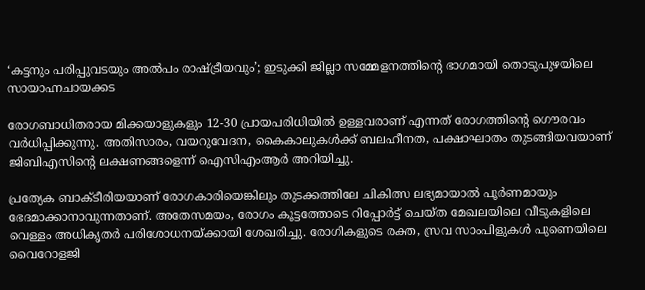‘കട്ടനും പരിപ്പുവടയും അല്‍പം രാഷ്ട്രീയവും’; ഇടുക്കി ജില്ലാ സമ്മേളനത്തിന്റെ ഭാഗമായി തൊടുപുഴയിലെ സായാഹ്നചായക്കട

രോഗബാധിതരായ മിക്കയാളുകളും 12-30 പ്രായപരിധിയിൽ ഉള്ളവരാണ് എന്നത് രോഗത്തിൻ്റെ ഗൌരവം വർധിപ്പിക്കുന്നു. അതിസാരം, വയറുവേദന, കൈകാലുകൾക്ക്‌ ബലഹീനത, പക്ഷാഘാതം തുടങ്ങിയവയാണ്‌ ജിബിഎസിൻ്റെ ലക്ഷണങ്ങളെന്ന്‌ ഐസിഎംആർ അറിയിച്ചു.

പ്രത്യേക ബാക്ടീരിയയാണ് രോഗകാരിയെങ്കിലും തുടക്കത്തിലേ ചികിത്സ ലഭ്യമായാൽ പൂർണമായും ഭേദമാക്കാനാവുന്നതാണ്. അതേസമയം, രോഗം കൂട്ടത്തോടെ റിപ്പോര്‍ട്ട് ചെയ്‌ത മേഖലയിലെ വീടുകളിലെ വെള്ളം അധികൃതർ പരിശോധനയ്‌ക്കായി ശേഖരിച്ചു. രോഗികളുടെ രക്ത, സ്രവ സാംപിളുകള്‍ പുണെയിലെ വൈറോളജി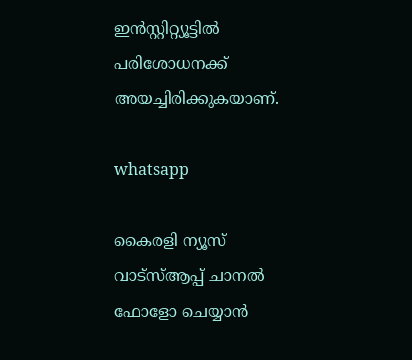ഇന്‍സ്റ്റിറ്റ്യൂട്ടില്‍ പരിശോധനക്ക് അയച്ചിരിക്കുകയാണ്.

whatsapp

കൈരളി ന്യൂസ് വാട്‌സ്ആപ്പ് ചാനല്‍ ഫോളോ ചെയ്യാന്‍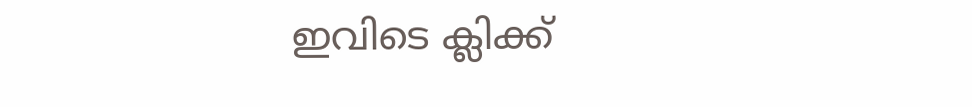ഇവിടെ ക്ലിക്ക്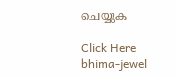ചെയ്യുക

Click Here
bhima-jewel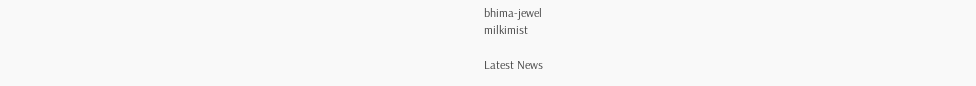bhima-jewel
milkimist

Latest News